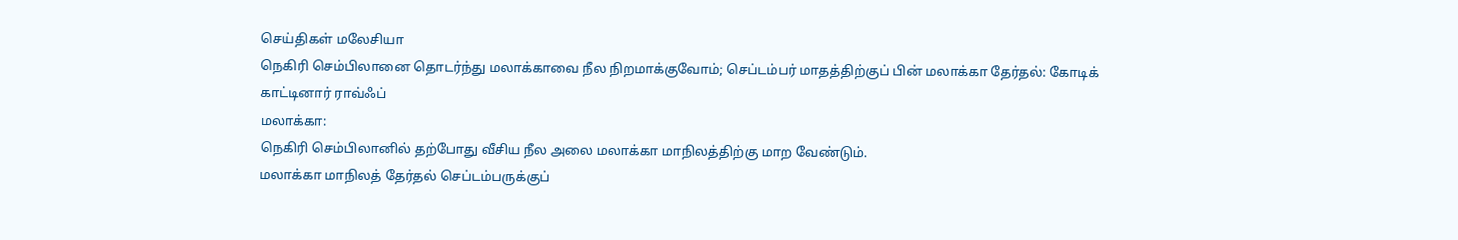செய்திகள் மலேசியா
நெகிரி செம்பிலானை தொடர்ந்து மலாக்காவை நீல நிறமாக்குவோம்; செப்டம்பர் மாதத்திற்குப் பின் மலாக்கா தேர்தல்: கோடிக் காட்டினார் ராவ்ஃப்
மலாக்கா:
நெகிரி செம்பிலானில் தற்போது வீசிய நீல அலை மலாக்கா மாநிலத்திற்கு மாற வேண்டும்.
மலாக்கா மாநிலத் தேர்தல் செப்டம்பருக்குப்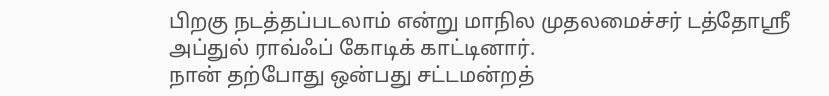பிறகு நடத்தப்படலாம் என்று மாநில முதலமைச்சர் டத்தோஸ்ரீ அப்துல் ராவ்ஃப் கோடிக் காட்டினார்.
நான் தற்போது ஒன்பது சட்டமன்றத்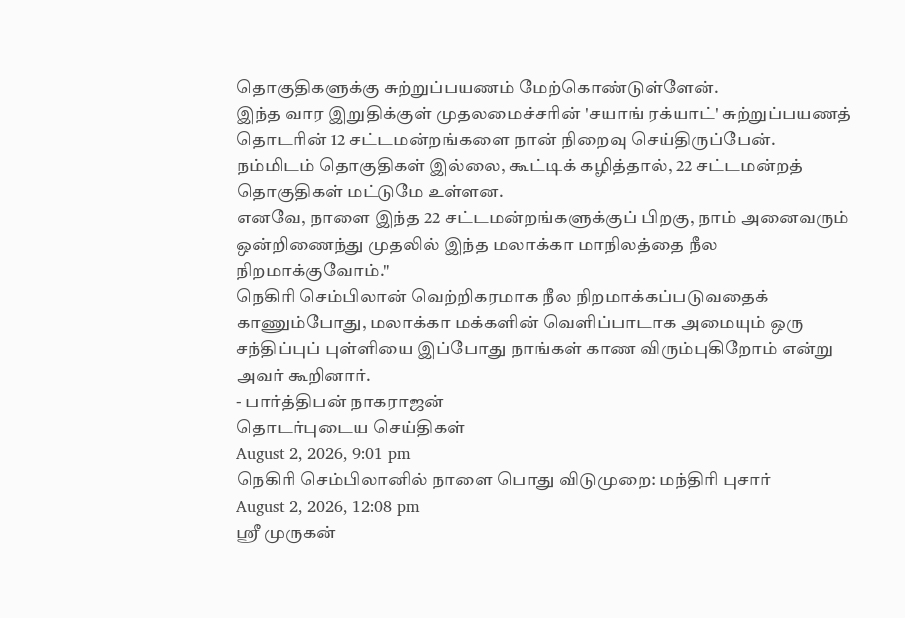தொகுதிகளுக்கு சுற்றுப்பயணம் மேற்கொண்டுள்ளேன்.
இந்த வார இறுதிக்குள் முதலமைச்சரின் 'சயாங் ரக்யாட்' சுற்றுப்பயணத் தொடரின் 12 சட்டமன்றங்களை நான் நிறைவு செய்திருப்பேன்.
நம்மிடம் தொகுதிகள் இல்லை, கூட்டிக் கழித்தால், 22 சட்டமன்றத் தொகுதிகள் மட்டுமே உள்ளன.
எனவே, நாளை இந்த 22 சட்டமன்றங்களுக்குப் பிறகு, நாம் அனைவரும் ஒன்றிணைந்து முதலில் இந்த மலாக்கா மாநிலத்தை நீல நிறமாக்குவோம்."
நெகிரி செம்பிலான் வெற்றிகரமாக நீல நிறமாக்கப்படுவதைக் காணும்போது, மலாக்கா மக்களின் வெளிப்பாடாக அமையும் ஒரு சந்திப்புப் புள்ளியை இப்போது நாங்கள் காண விரும்புகிறோம் என்று அவர் கூறினார்.
- பார்த்திபன் நாகராஜன்
தொடர்புடைய செய்திகள்
August 2, 2026, 9:01 pm
நெகிரி செம்பிலானில் நாளை பொது விடுமுறை: மந்திரி புசார்
August 2, 2026, 12:08 pm
ஸ்ரீ முருகன்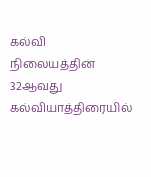கல்வி நிலையத்தின் 32ஆவது கல்வியாத்திரையில்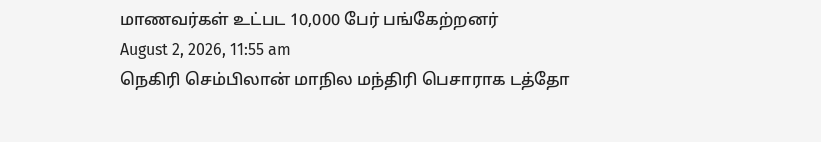மாணவர்கள் உட்பட 10,000 பேர் பங்கேற்றனர்
August 2, 2026, 11:55 am
நெகிரி செம்பிலான் மாநில மந்திரி பெசாராக டத்தோ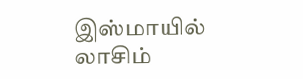இஸ்மாயில் லாசிம்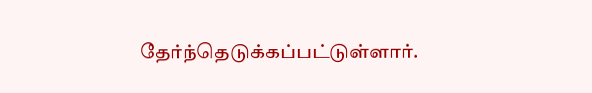தேர்ந்தெடுக்கப்பட்டுள்ளார்.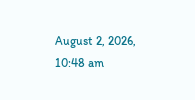August 2, 2026, 10:48 am